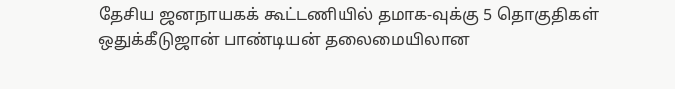தேசிய ஜனநாயகக் கூட்டணியில் தமாக-வுக்கு 5 தொகுதிகள் ஒதுக்கீடுஜான் பாண்டியன் தலைமையிலான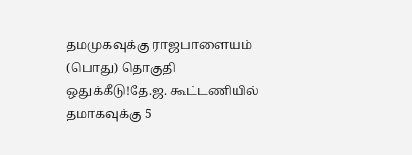தமமுகவுக்கு ராஜபாளையம் (பொது) தொகுதி ஒதுக்கீடு!தே.ஜ. கூட்டணியில் தமாகவுக்கு 5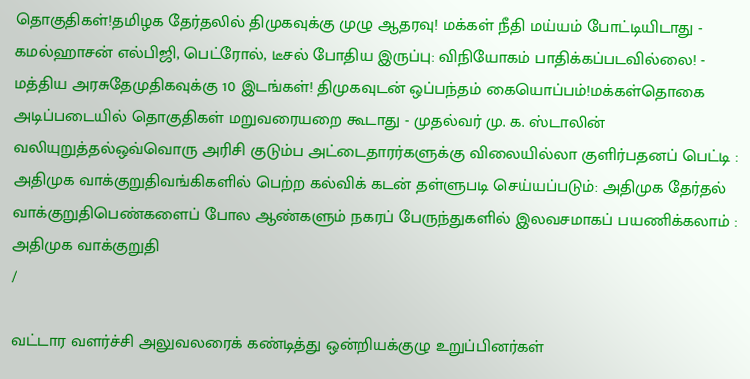தொகுதிகள்!தமிழக தேர்தலில் திமுகவுக்கு முழு ஆதரவு! மக்கள் நீதி மய்யம் போட்டியிடாது - கமல்ஹாசன் எல்பிஜி, பெட்ரோல், டீசல் போதிய இருப்பு: விநியோகம் பாதிக்கப்படவில்லை! - மத்திய அரசுதேமுதிகவுக்கு 10 இடங்கள்! திமுகவுடன் ஒப்பந்தம் கையொப்பம்!மக்கள்தொகை அடிப்படையில் தொகுதிகள் மறுவரையறை கூடாது - முதல்வர் மு. க. ஸ்டாலின் வலியுறுத்தல்ஒவ்வொரு அரிசி குடும்ப அட்டைதாரர்களுக்கு விலையில்லா குளிர்பதனப் பெட்டி : அதிமுக வாக்குறுதிவங்கிகளில் பெற்ற கல்விக் கடன் தள்ளுபடி செய்யப்படும்: அதிமுக தேர்தல் வாக்குறுதிபெண்களைப் போல ஆண்களும் நகரப் பேருந்துகளில் இலவசமாகப் பயணிக்கலாம் : அதிமுக வாக்குறுதி
/

வட்டார வளர்ச்சி அலுவலரைக் கண்டித்து ஒன்றியக்குழு உறுப்பினர்கள்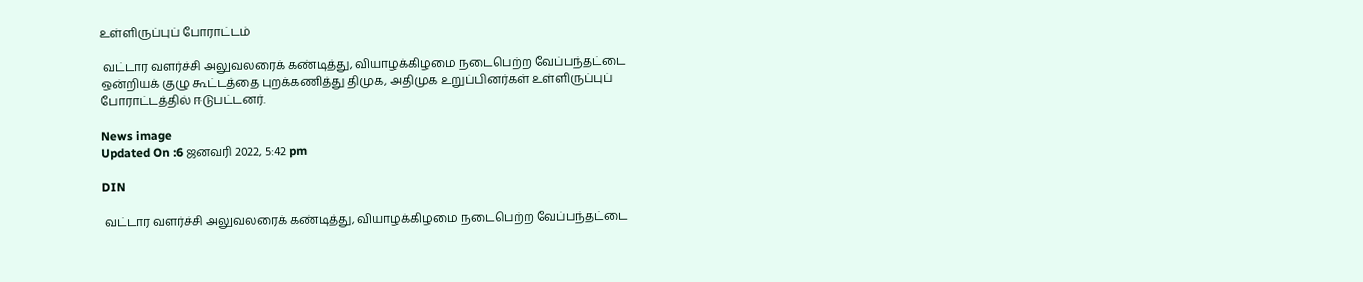உள்ளிருப்புப் போராட்டம்

 வட்டார வளர்ச்சி அலுவலரைக் கண்டித்து, வியாழக்கிழமை நடைபெற்ற வேப்பந்தட்டை ஒன்றியக் குழு கூட்டத்தை புறக்கணித்து திமுக, அதிமுக உறுப்பினர்கள் உள்ளிருப்புப் போராட்டத்தில் ஈடுபட்டனர்.

News image
Updated On :6 ஜனவரி 2022, 5:42 pm

DIN

 வட்டார வளர்ச்சி அலுவலரைக் கண்டித்து, வியாழக்கிழமை நடைபெற்ற வேப்பந்தட்டை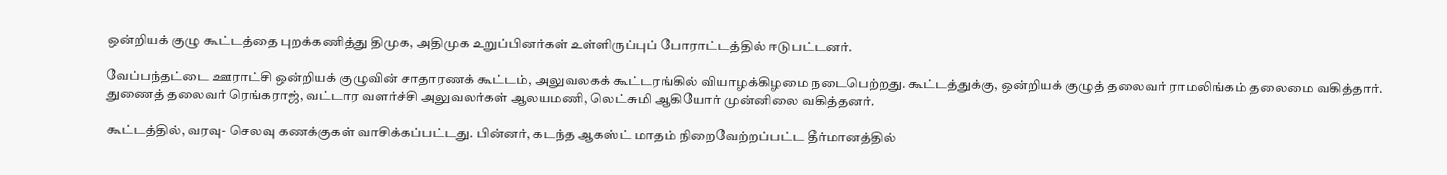ஒன்றியக் குழு கூட்டத்தை புறக்கணித்து திமுக, அதிமுக உறுப்பினர்கள் உள்ளிருப்புப் போராட்டத்தில் ஈடுபட்டனர்.

வேப்பந்தட்டை ஊராட்சி ஒன்றியக் குழுவின் சாதாரணக் கூட்டம், அலுவலகக் கூட்டரங்கில் வியாழக்கிழமை நடைபெற்றது. கூட்டத்துக்கு, ஒன்றியக் குழுத் தலைவர் ராமலிங்கம் தலைமை வகித்தார். துணைத் தலைவர் ரெங்கராஜ், வட்டார வளர்ச்சி அலுவலர்கள் ஆலயமணி, லெட்சுமி ஆகியோர் முன்னிலை வகித்தனர்.

கூட்டத்தில், வரவு- செலவு கணக்குகள் வாசிக்கப்பட்டது. பின்னர், கடந்த ஆகஸ்ட் மாதம் நிறைவேற்றப்பட்ட தீர்மானத்தில்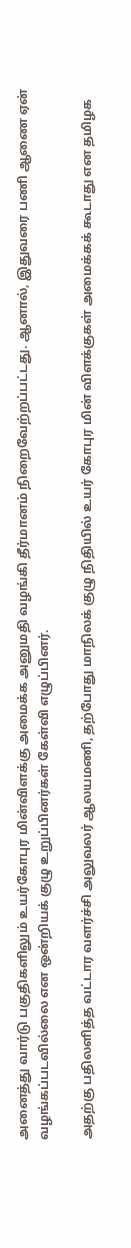அனைத்து வார்டு பகுதிகளிலும் உயர்கோபுர மின்விளக்கு அமைக்க அனுமதி வழங்கி தீர்மானம் நிறைவேற்றப்பட்டது. ஆனால், இதுவரை பணி ஆணை ஏன் வழங்கப்படவில்லை என ஒன்றியக் குழு உறுப்பினர்கள் கேள்வி எழுப்பினர்.

அதற்கு பதிலளித்த வட்டார வளர்ச்சி அலுவலர் ஆலயமணி, தற்போது மாநிலக் குழு நிதியில் உயர் கோபுர மின் விளக்குகள் அமைக்கக் கூடாது என தமிழக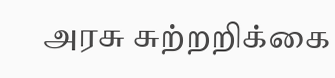அரசு சுற்றறிக்கை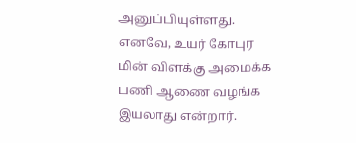அனுப்பியுள்ளது. எனவே, உயர் கோபுர மின் விளக்கு அமைக்க பணி ஆணை வழங்க இயலாது என்றார்.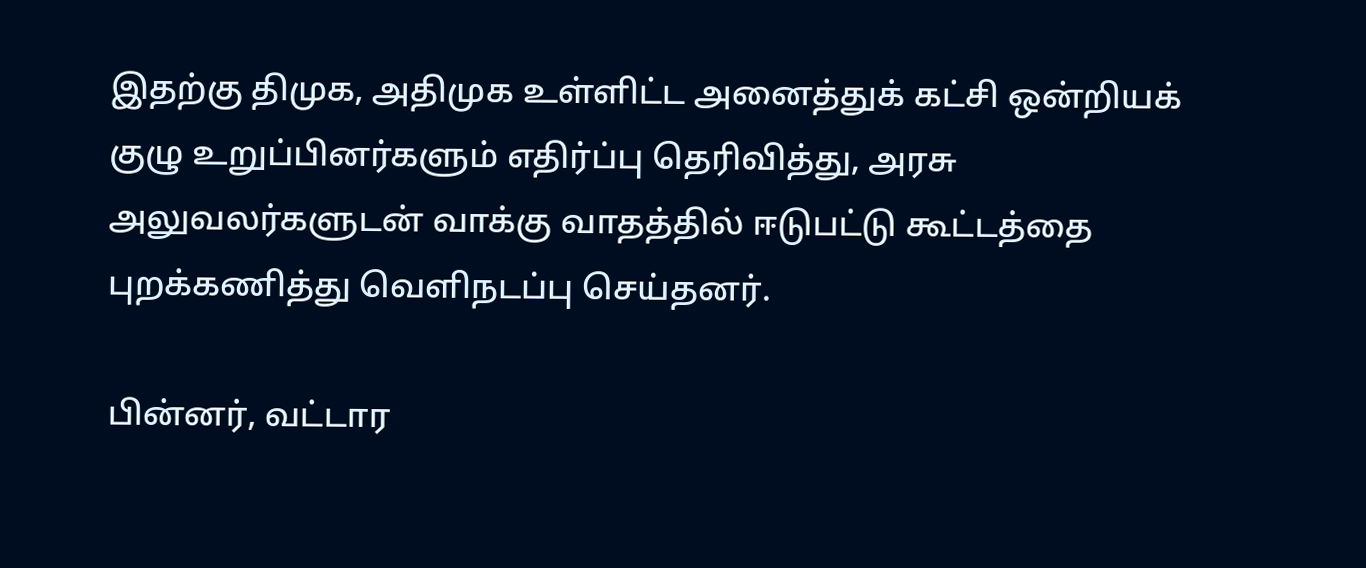இதற்கு திமுக, அதிமுக உள்ளிட்ட அனைத்துக் கட்சி ஒன்றியக் குழு உறுப்பினர்களும் எதிர்ப்பு தெரிவித்து, அரசு அலுவலர்களுடன் வாக்கு வாதத்தில் ஈடுபட்டு கூட்டத்தை புறக்கணித்து வெளிநடப்பு செய்தனர்.

பின்னர், வட்டார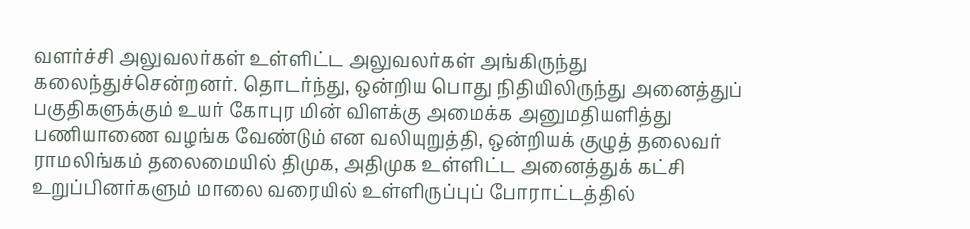வளர்ச்சி அலுவலர்கள் உள்ளிட்ட அலுவலர்கள் அங்கிருந்து கலைந்துச்சென்றனர். தொடர்ந்து, ஒன்றிய பொது நிதியிலிருந்து அனைத்துப் பகுதிகளுக்கும் உயர் கோபுர மின் விளக்கு அமைக்க அனுமதியளித்து பணியாணை வழங்க வேண்டும் என வலியுறுத்தி, ஒன்றியக் குழுத் தலைவர் ராமலிங்கம் தலைமையில் திமுக, அதிமுக உள்ளிட்ட அனைத்துக் கட்சி உறுப்பினர்களும் மாலை வரையில் உள்ளிருப்புப் போராட்டத்தில்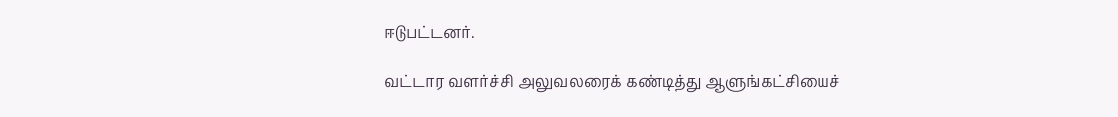ஈடுபட்டனர்.

வட்டார வளர்ச்சி அலுவலரைக் கண்டித்து ஆளுங்கட்சியைச்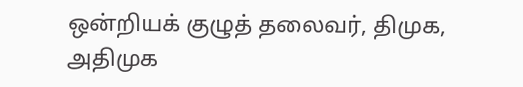ஒன்றியக் குழுத் தலைவர், திமுக, அதிமுக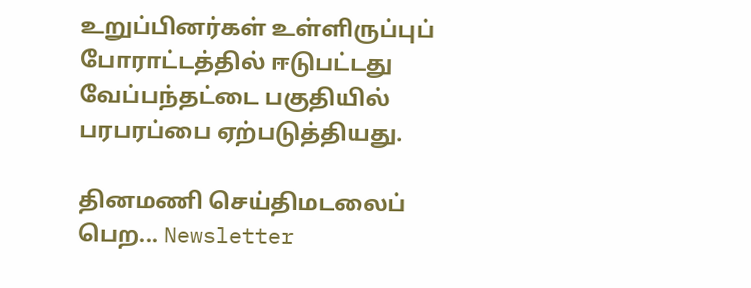உறுப்பினர்கள் உள்ளிருப்புப் போராட்டத்தில் ஈடுபட்டது வேப்பந்தட்டை பகுதியில் பரபரப்பை ஏற்படுத்தியது.

தினமணி செய்திமடலைப் பெற... Newsletter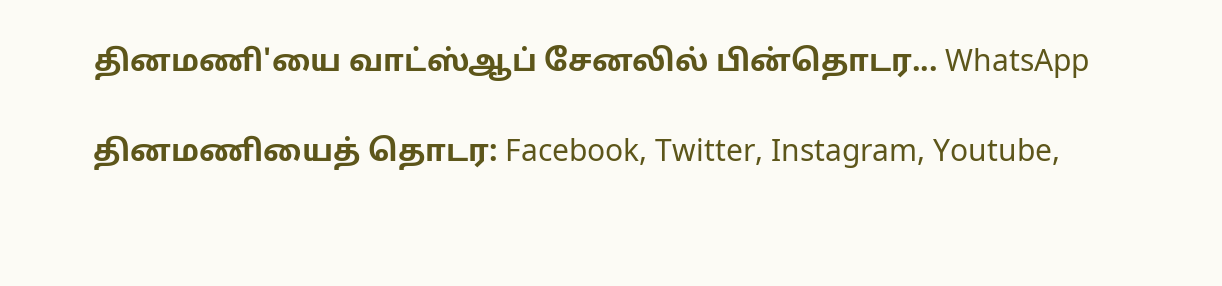தினமணி'யை வாட்ஸ்ஆப் சேனலில் பின்தொடர... WhatsApp

தினமணியைத் தொடர: Facebook, Twitter, Instagram, Youtube,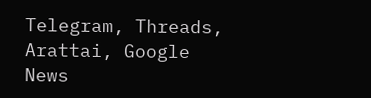Telegram, Threads, Arattai, Google News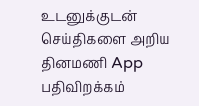உடனுக்குடன் செய்திகளை அறிய தினமணி App பதிவிறக்கம்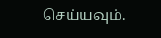செய்யவும்.